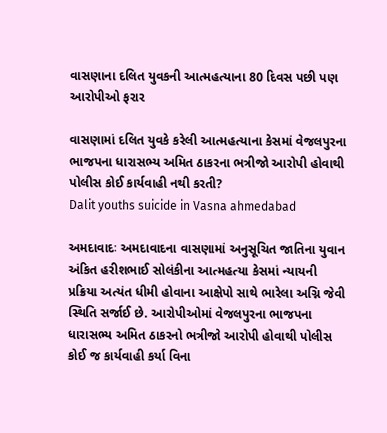વાસણાના દલિત યુવકની આત્મહત્યાના 80 દિવસ પછી પણ આરોપીઓ ફરાર

વાસણામાં દલિત યુવકે કરેલી આત્મહત્યાના કેસમાં વેજલપુરના ભાજપના ધારાસભ્ય અમિત ઠાકરના ભત્રીજો આરોપી હોવાથી પોલીસ કોઈ કાર્યવાહી નથી કરતી?
Dalit youths suicide in Vasna ahmedabad

અમદાવાદઃ અમદાવાદના વાસણામાં અનુસૂચિત જાતિના યુવાન અંકિત હરીશભાઈ સોલંકીના આત્મહત્યા કેસમાં ન્યાયની પ્રક્રિયા અત્યંત ધીમી હોવાના આક્ષેપો સાથે ભારેલા અગ્નિ જેવી સ્થિતિ સર્જાઈ છે. આરોપીઓમાં વેજલપુરના ભાજપના ધારાસભ્ય અમિત ઠાકરનો ભત્રીજો આરોપી હોવાથી પોલીસ કોઈ જ કાર્યવાહી કર્યા વિના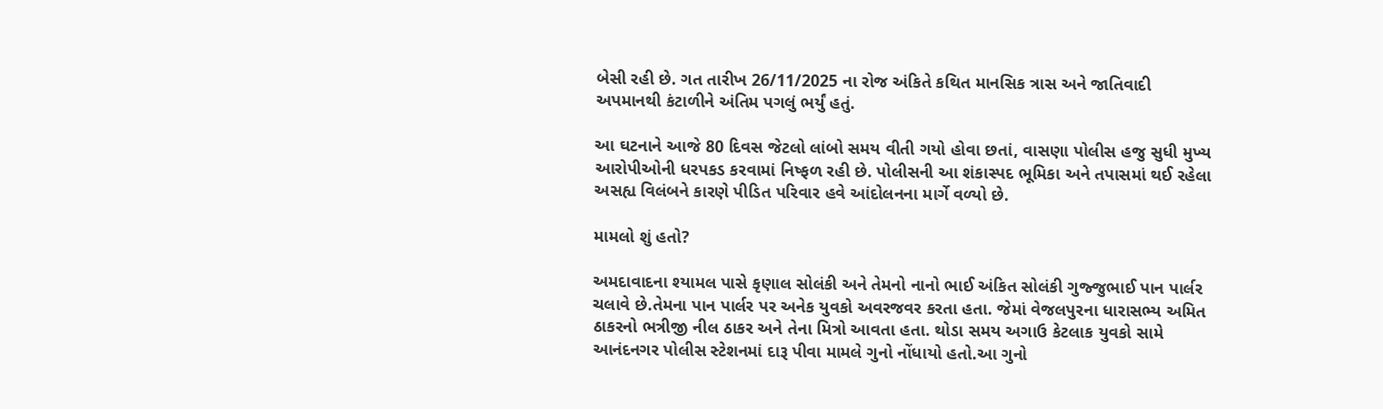બેસી રહી છે. ગત તારીખ 26/11/2025 ના રોજ અંકિતે કથિત માનસિક ત્રાસ અને જાતિવાદી અપમાનથી કંટાળીને અંતિમ પગલું ભર્યું હતું.

આ ઘટનાને આજે 80 દિવસ જેટલો લાંબો સમય વીતી ગયો હોવા છતાં, વાસણા પોલીસ હજુ સુધી મુખ્ય આરોપીઓની ધરપકડ કરવામાં નિષ્ફળ રહી છે. પોલીસની આ શંકાસ્પદ ભૂમિકા અને તપાસમાં થઈ રહેલા અસહ્ય વિલંબને કારણે પીડિત પરિવાર હવે આંદોલનના માર્ગે વળ્યો છે.

મામલો શું હતો?

અમદાવાદના શ્યામલ પાસે કૃણાલ સોલંકી અને તેમનો નાનો ભાઈ અંકિત સોલંકી ગુજ્જુભાઈ પાન પાર્લર ચલાવે છે.તેમના પાન પાર્લર પર અનેક યુવકો અવરજવર કરતા હતા. જેમાં વેજલપુરના ધારાસભ્ય અમિત ઠાકરનો ભત્રીજી નીલ ઠાકર અને તેના મિત્રો આવતા હતા. થોડા સમય અગાઉ કેટલાક યુવકો સામે આનંદનગર પોલીસ સ્ટેશનમાં દારૂ પીવા મામલે ગુનો નોંધાયો હતો.આ ગુનો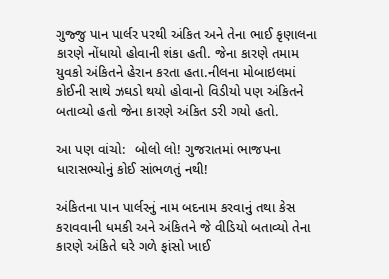ગુજ્જુ પાન પાર્લર પરથી અંકિત અને તેના ભાઈ કૃણાલના કારણે નોંધાયો હોવાની શંકા હતી. જેના કારણે તમામ યુવકો અંકિતને હેરાન કરતા હતા.નીલના મોબાઇલમાં કોઈની સાથે ઝઘડો થયો હોવાનો વિડીયો પણ અંકિતને બતાવ્યો હતો જેના કારણે અંકિત ડરી ગયો હતો.

આ પણ વાંચો:  બોલો લો! ગુજરાતમાં ભાજપના ધારાસભ્યોનું કોઈ સાંભળતું નથી!

અંકિતના પાન પાર્લરનું નામ બદનામ કરવાનું તથા કેસ કરાવવાની ધમકી અને અંકિતને જે વીડિયો બતાવ્યો તેના કારણે અંકિતે ઘરે ગળે ફાંસો ખાઈ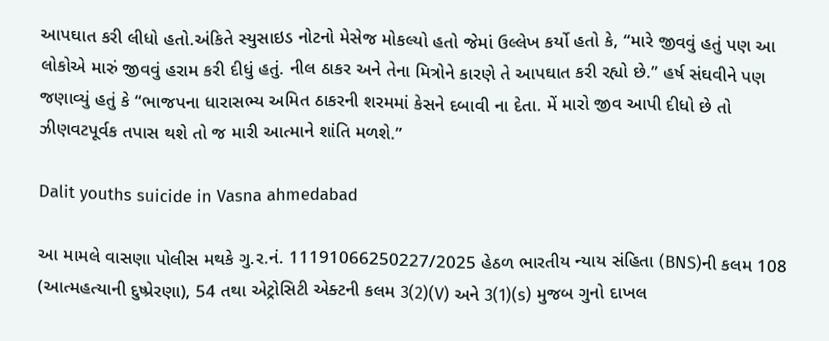આપઘાત કરી લીધો હતો.અંકિતે સ્યુસાઇડ નોટનો મેસેજ મોકલ્યો હતો જેમાં ઉલ્લેખ કર્યો હતો કે, “મારે જીવવું હતું પણ આ લોકોએ મારું જીવવું હરામ કરી દીધું હતું. નીલ ઠાકર અને તેના મિત્રોને કારણે તે આપઘાત કરી રહ્યો છે.” હર્ષ સંઘવીને પણ જણાવ્યું હતું કે “ભાજપના ધારાસભ્ય અમિત ઠાકરની શરમમાં કેસને દબાવી ના દેતા. મેં મારો જીવ આપી દીધો છે તો ઝીણવટપૂર્વક તપાસ થશે તો જ મારી આત્માને શાંતિ મળશે.”

Dalit youths suicide in Vasna ahmedabad

આ મામલે વાસણા પોલીસ મથકે ગુ.ર.નં. 11191066250227/2025 હેઠળ ભારતીય ન્યાય સંહિતા (BNS)ની કલમ 108 (આત્મહત્યાની દુષ્પ્રેરણા), 54 તથા એટ્રોસિટી એક્ટની કલમ 3(2)(V) અને 3(1)(s) મુજબ ગુનો દાખલ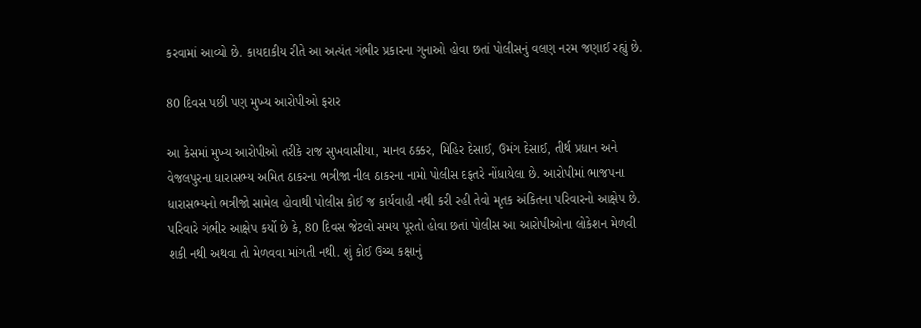કરવામાં આવ્યો છે. કાયદાકીય રીતે આ અત્યંત ગંભીર પ્રકારના ગુનાઓ હોવા છતાં પોલીસનું વલણ નરમ જણાઈ રહ્યું છે.

80 દિવસ પછી પણ મુખ્ય આરોપીઓ ફરાર

આ કેસમાં મુખ્ય આરોપીઓ તરીકે રાજ સુખવાસીયા, માનવ ઠક્કર, મિહિર દેસાઈ, ઉમંગ દેસાઈ, તીર્થ પ્રધાન અને વેજલપુરના ધારાસભ્ય અમિત ઠાકરના ભત્રીજા નીલ ઠાકરના નામો પોલીસ દફતરે નોંધાયેલા છે. આરોપીમાં ભાજપના ધારાસભ્યનો ભત્રીજો સામેલ હોવાથી પોલીસ કોઈ જ કાર્યવાહી નથી કરી રહી તેવો મૃતક અંકિતના પરિવારનો આક્ષેપ છે. પરિવારે ગંભીર આક્ષેપ કર્યો છે કે, 80 દિવસ જેટલો સમય પૂરતો હોવા છતાં પોલીસ આ આરોપીઓના લોકેશન મેળવી શકી નથી અથવા તો મેળવવા માંગતી નથી. શું કોઈ ઉચ્ચ કક્ષાનું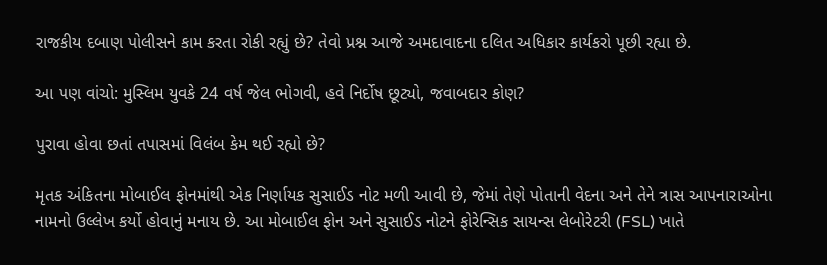રાજકીય દબાણ પોલીસને કામ કરતા રોકી રહ્યું છે? તેવો પ્રશ્ન આજે અમદાવાદના દલિત અધિકાર કાર્યકરો પૂછી રહ્યા છે.

આ પણ વાંચો: મુસ્લિમ યુવકે 24 વર્ષ જેલ ભોગવી, હવે નિર્દોષ છૂટ્યો, જવાબદાર કોણ?

પુરાવા હોવા છતાં તપાસમાં વિલંબ કેમ થઈ રહ્યો છે?

મૃતક અંકિતના મોબાઈલ ફોનમાંથી એક નિર્ણાયક સુસાઈડ નોટ મળી આવી છે, જેમાં તેણે પોતાની વેદના અને તેને ત્રાસ આપનારાઓના નામનો ઉલ્લેખ કર્યો હોવાનું મનાય છે. આ મોબાઈલ ફોન અને સુસાઈડ નોટને ફોરેન્સિક સાયન્સ લેબોરેટરી (FSL) ખાતે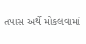તપાસ અર્થે મોકલવામાં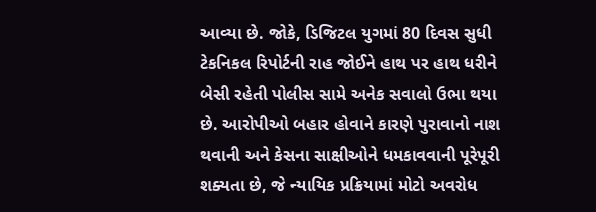આવ્યા છે. જોકે, ડિજિટલ યુગમાં 80 દિવસ સુધી ટેકનિકલ રિપોર્ટની રાહ જોઈને હાથ પર હાથ ધરીને બેસી રહેતી પોલીસ સામે અનેક સવાલો ઉભા થયા છે. આરોપીઓ બહાર હોવાને કારણે પુરાવાનો નાશ થવાની અને કેસના સાક્ષીઓને ધમકાવવાની પૂરેપૂરી શક્યતા છે, જે ન્યાયિક પ્રક્રિયામાં મોટો અવરોધ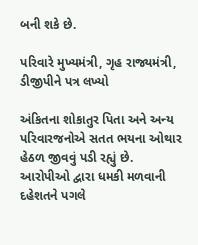બની શકે છે.

પરિવારે મુખ્યમંત્રી, ગૃહ રાજ્યમંત્રી, ડીજીપીને પત્ર લખ્યો

અંકિતના શોકાતુર પિતા અને અન્ય પરિવારજનોએ સતત ભયના ઓથાર હેઠળ જીવવું પડી રહ્યું છે. આરોપીઓ દ્વારા ધમકી મળવાની દહેશતને પગલે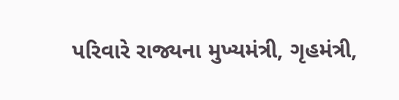પરિવારે રાજ્યના મુખ્યમંત્રી, ગૃહમંત્રી,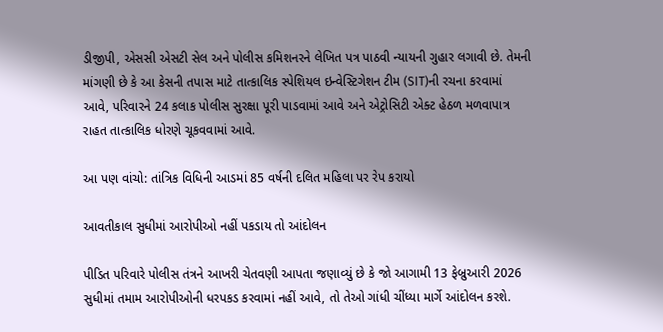ડીજીપી, એસસી એસટી સેલ અને પોલીસ કમિશનરને લેખિત પત્ર પાઠવી ન્યાયની ગુહાર લગાવી છે. તેમની માંગણી છે કે આ કેસની તપાસ માટે તાત્કાલિક સ્પેશિયલ ઇન્વેસ્ટિગેશન ટીમ (SIT)ની રચના કરવામાં આવે, પરિવારને 24 કલાક પોલીસ સુરક્ષા પૂરી પાડવામાં આવે અને એટ્રોસિટી એક્ટ હેઠળ મળવાપાત્ર રાહત તાત્કાલિક ધોરણે ચૂકવવામાં આવે.

આ પણ વાંચો: તાંત્રિક વિધિની આડમાં 85 વર્ષની દલિત મહિલા પર રેપ કરાયો

આવતીકાલ સુધીમાં આરોપીઓ નહીં પકડાય તો આંદોલન

પીડિત પરિવારે પોલીસ તંત્રને આખરી ચેતવણી આપતા જણાવ્યું છે કે જો આગામી 13 ફેબ્રુઆરી 2026 સુધીમાં તમામ આરોપીઓની ધરપકડ કરવામાં નહીં આવે, તો તેઓ ગાંધી ચીંધ્યા માર્ગે આંદોલન કરશે.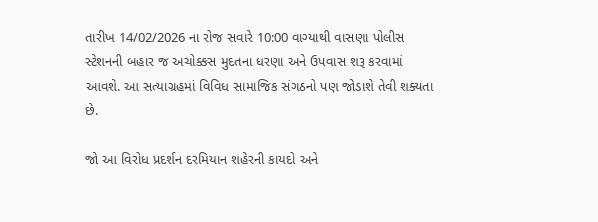તારીખ 14/02/2026 ના રોજ સવારે 10:00 વાગ્યાથી વાસણા પોલીસ સ્ટેશનની બહાર જ અચોક્કસ મુદતના ધરણા અને ઉપવાસ શરૂ કરવામાં આવશે. આ સત્યાગ્રહમાં વિવિધ સામાજિક સંગઠનો પણ જોડાશે તેવી શક્યતા છે.

જો આ વિરોધ પ્રદર્શન દરમિયાન શહેરની કાયદો અને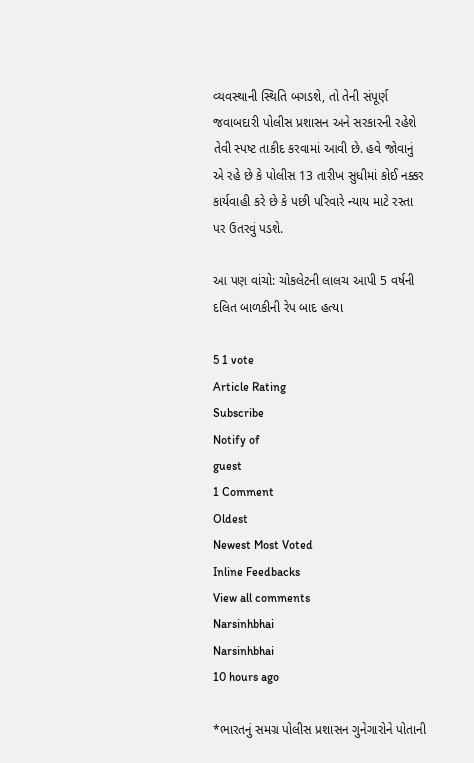વ્યવસ્થાની સ્થિતિ બગડશે, તો તેની સંપૂર્ણ જવાબદારી પોલીસ પ્રશાસન અને સરકારની રહેશે તેવી સ્પષ્ટ તાકીદ કરવામાં આવી છે. હવે જોવાનું એ રહે છે કે પોલીસ 13 તારીખ સુધીમાં કોઈ નક્કર કાર્યવાહી કરે છે કે પછી પરિવારે ન્યાય માટે રસ્તા પર ઉતરવું પડશે.

આ પણ વાંચો: ચોકલેટની લાલચ આપી 5 વર્ષની દલિત બાળકીની રેપ બાદ હત્યા

5 1 vote
Article Rating
Subscribe
Notify of
guest
1 Comment
Oldest
Newest Most Voted
Inline Feedbacks
View all comments
Narsinhbhai
Narsinhbhai
10 hours ago

*ભારતનું સમગ્ર પોલીસ પ્રશાસન ગુનેગારોને પોતાની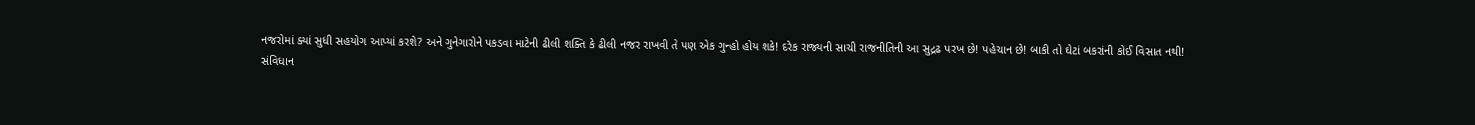નજરોમાં ક્યાં સુધી સહયોગ આપ્યાં કરશે? અને ગુનેગારોને પકડવા માટેની ઢીલી શક્તિ કે ઢીલી નજર રાખવી તે પણ એક ગુન્હો હોય શકે! દરેક રાજ્યની સાચી રાજનીતિની આ સુદ્રઢ પરખ છે! પહેચાન છે! બાકી તો ઘેટાં બકરાંની કોઈ વિસાત નથી!
સંવિધાન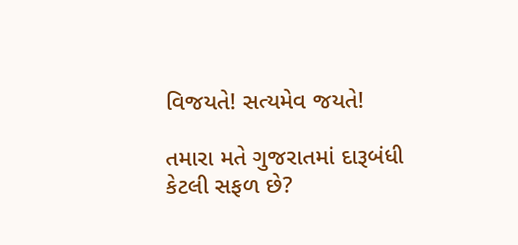વિજયતે! સત્યમેવ જયતે!

તમારા મતે ગુજરાતમાં દારૂબંધી કેટલી સફળ છે?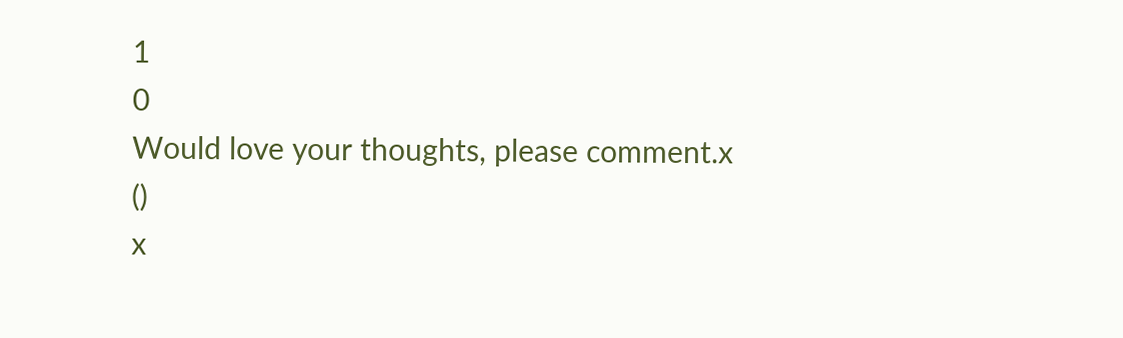1
0
Would love your thoughts, please comment.x
()
x